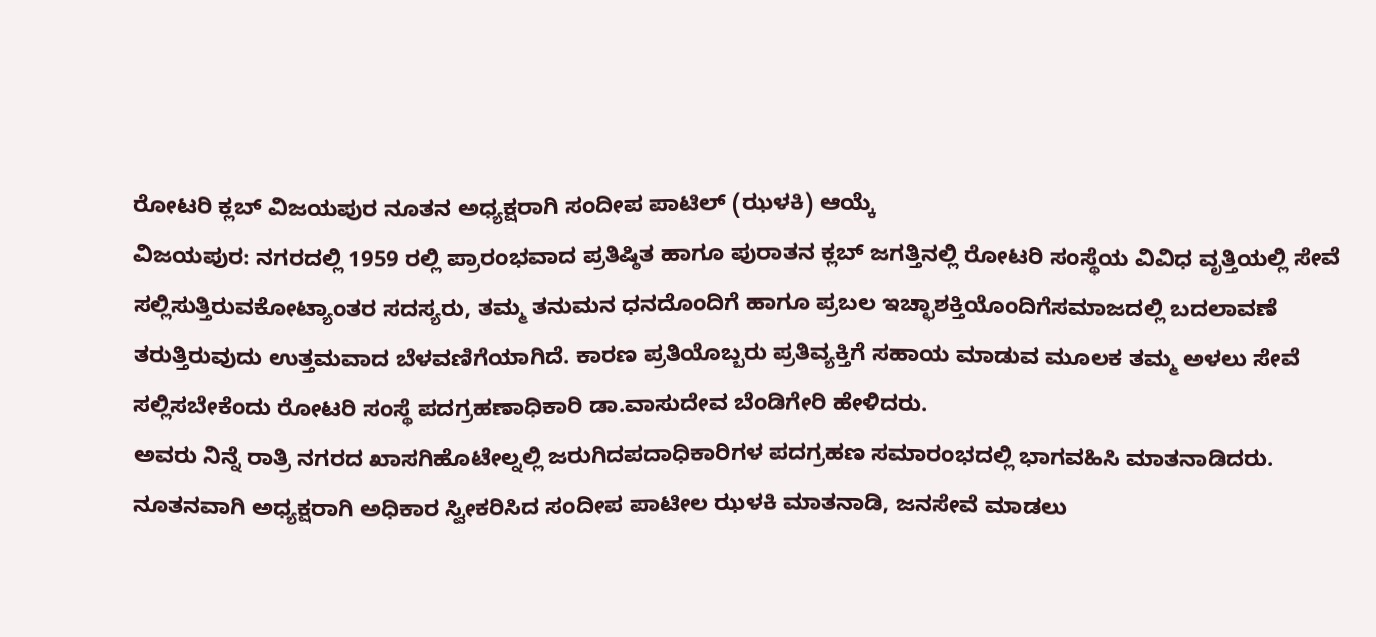ರೋಟರಿ ಕ್ಲಬ್ ವಿಜಯಪುರ ನೂತನ ಅಧ್ಯಕ್ಷರಾಗಿ ಸಂದೀಪ ಪಾಟಿಲ್ (ಝಳಕಿ) ಆಯ್ಕೆ
ವಿಜಯಪುರ: ನಗರದಲ್ಲಿ 1959 ರಲ್ಲಿ ಪ್ರಾರಂಭವಾದ ಪ್ರತಿಷ್ಠಿತ ಹಾಗೂ ಪುರಾತನ ಕ್ಲಬ್ ಜಗತ್ತಿನಲ್ಲಿ ರೋಟರಿ ಸಂಸ್ಥೆಯ ವಿವಿಧ ವೃತ್ತಿಯಲ್ಲಿ ಸೇವೆ ಸಲ್ಲಿಸುತ್ತಿರುವಕೋಟ್ಯಾಂತರ ಸದಸ್ಯರು, ತಮ್ಮ ತನುಮನ ಧನದೊಂದಿಗೆ ಹಾಗೂ ಪ್ರಬಲ ಇಚ್ಛಾಶಕ್ತಿಯೊಂದಿಗೆಸಮಾಜದಲ್ಲಿ ಬದಲಾವಣೆ ತರುತ್ತಿರುವುದು ಉತ್ತಮವಾದ ಬೆಳವಣಿಗೆಯಾಗಿದೆ. ಕಾರಣ ಪ್ರತಿಯೊಬ್ಬರು ಪ್ರತಿವ್ಯಕ್ತಿಗೆ ಸಹಾಯ ಮಾಡುವ ಮೂಲಕ ತಮ್ಮ ಅಳಲು ಸೇವೆ ಸಲ್ಲಿಸಬೇಕೆಂದು ರೋಟರಿ ಸಂಸ್ಥೆ ಪದಗ್ರಹಣಾಧಿಕಾರಿ ಡಾ.ವಾಸುದೇವ ಬೆಂಡಿಗೇರಿ ಹೇಳಿದರು.
ಅವರು ನಿನ್ನೆ ರಾತ್ರಿ ನಗರದ ಖಾಸಗಿಹೊಟೇಲ್ನಲ್ಲಿ ಜರುಗಿದಪದಾಧಿಕಾರಿಗಳ ಪದಗ್ರಹಣ ಸಮಾರಂಭದಲ್ಲಿ ಭಾಗವಹಿಸಿ ಮಾತನಾಡಿದರು. ನೂತನವಾಗಿ ಅಧ್ಯಕ್ಷರಾಗಿ ಅಧಿಕಾರ ಸ್ವೀಕರಿಸಿದ ಸಂದೀಪ ಪಾಟೀಲ ಝಳಕಿ ಮಾತನಾಡಿ, ಜನಸೇವೆ ಮಾಡಲು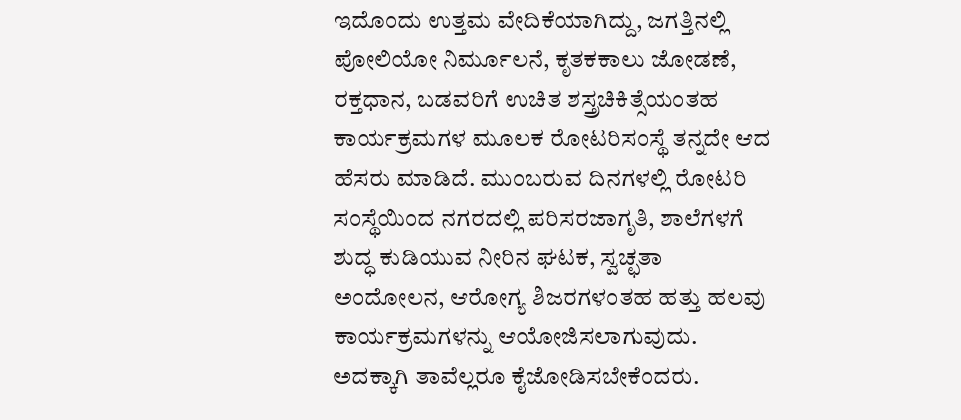ಇದೊಂದು ಉತ್ತಮ ವೇದಿಕೆಯಾಗಿದ್ದು, ಜಗತ್ತಿನಲ್ಲಿ ಪೋಲಿಯೋ ನಿರ್ಮೂಲನೆ, ಕೃತಕಕಾಲು ಜೋಡಣೆ, ರಕ್ತಧಾನ, ಬಡವರಿಗೆ ಉಚಿತ ಶಸ್ತ್ರಚಿಕಿತ್ಸೆಯಂತಹ ಕಾರ್ಯಕ್ರಮಗಳ ಮೂಲಕ ರೋಟರಿಸಂಸ್ಥೆ ತನ್ನದೇ ಆದ ಹೆಸರು ಮಾಡಿದೆ. ಮುಂಬರುವ ದಿನಗಳಲ್ಲಿ ರೋಟರಿ ಸಂಸ್ಥೆಯಿಂದ ನಗರದಲ್ಲಿ ಪರಿಸರಜಾಗೃತಿ, ಶಾಲೆಗಳಗೆ ಶುದ್ಧ ಕುಡಿಯುವ ನೀರಿನ ಘಟಕ, ಸ್ವಚ್ಛತಾ ಅಂದೋಲನ, ಆರೋಗ್ಯ ಶಿಜರಗಳಂತಹ ಹತ್ತು ಹಲವು ಕಾರ್ಯಕ್ರಮಗಳನ್ನು ಆಯೋಜಿಸಲಾಗುವುದು. ಅದಕ್ಕಾಗಿ ತಾವೆಲ್ಲರೂ ಕೈಜೋಡಿಸಬೇಕೆಂದರು.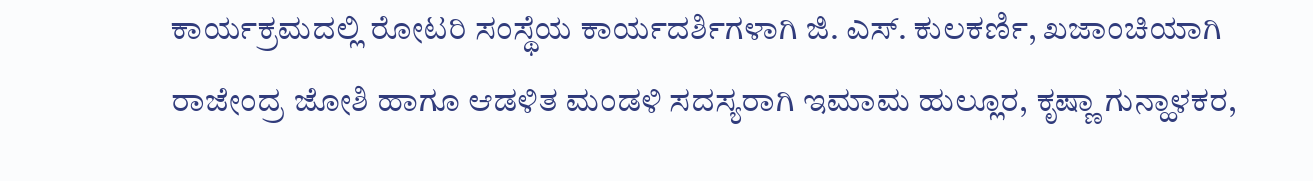ಕಾರ್ಯಕ್ರಮದಲ್ಲಿ ರೋಟರಿ ಸಂಸ್ಥೆಯ ಕಾರ್ಯದರ್ಶಿಗಳಾಗಿ ಜಿ. ಎಸ್. ಕುಲಕರ್ಣಿ, ಖಜಾಂಚಿಯಾಗಿ ರಾಜೇಂದ್ರ ಜೋಶಿ ಹಾಗೂ ಆಡಳಿತ ಮಂಡಳಿ ಸದಸ್ಯರಾಗಿ ಇಮಾಮ ಹುಲ್ಲೂರ, ಕೃಷ್ಣಾ ಗುನ್ಹಾಳಕರ,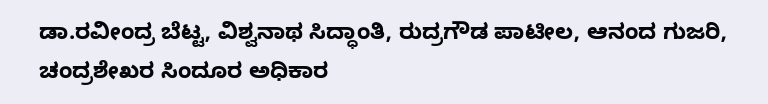ಡಾ.ರವೀಂದ್ರ ಬೆಟ್ಟ, ವಿಶ್ವನಾಥ ಸಿದ್ಧಾಂತಿ, ರುದ್ರಗೌಡ ಪಾಟೀಲ, ಆನಂದ ಗುಜರಿ, ಚಂದ್ರಶೇಖರ ಸಿಂದೂರ ಅಧಿಕಾರ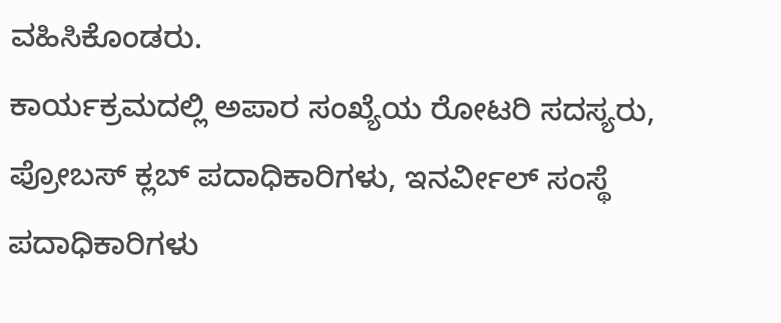ವಹಿಸಿಕೊಂಡರು.
ಕಾರ್ಯಕ್ರಮದಲ್ಲಿ ಅಪಾರ ಸಂಖ್ಯೆಯ ರೋಟರಿ ಸದಸ್ಯರು, ಪ್ರೋಬಸ್ ಕ್ಲಬ್ ಪದಾಧಿಕಾರಿಗಳು, ಇನರ್ವೀಲ್ ಸಂಸ್ಥೆ ಪದಾಧಿಕಾರಿಗಳು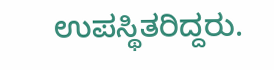ಉಪಸ್ಥಿತರಿದ್ದರು.